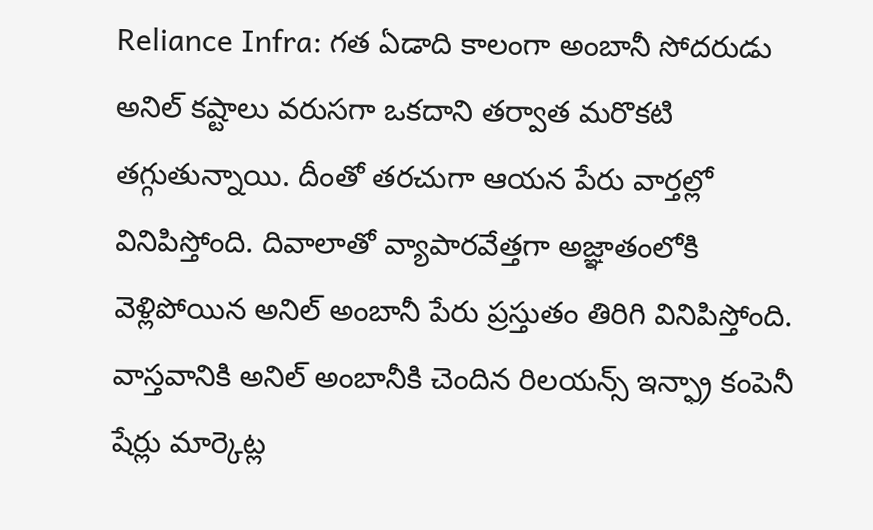Reliance Infra: గత ఏడాది కాలంగా అంబానీ సోదరుడు అనిల్ కష్టాలు వరుసగా ఒకదాని తర్వాత మరొకటి తగ్గుతున్నాయి. దీంతో తరచుగా ఆయన పేరు వార్తల్లో వినిపిస్తోంది. దివాలాతో వ్యాపారవేత్తగా అజ్ఞాతంలోకి వెళ్లిపోయిన అనిల్ అంబానీ పేరు ప్రస్తుతం తిరిగి వినిపిస్తోంది.
వాస్తవానికి అనిల్ అంబానీకి చెందిన రిలయన్స్ ఇన్ఫ్రా కంపెనీ షేర్లు మార్కెట్ల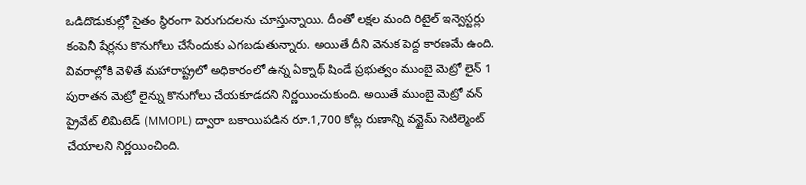ఒడిదొడుకుల్లో సైతం స్థిరంగా పెరుగుదలను చూస్తున్నాయి. దీంతో లక్షల మంది రిటైల్ ఇన్వెస్టర్లు కంపెనీ షేర్లను కొనుగోలు చేసేందుకు ఎగబడుతున్నారు. అయితే దీని వెనుక పెద్ద కారణమే ఉంది. వివరాల్లోకి వెళితే మహారాష్ట్రలో అధికారంలో ఉన్న ఏక్నాథ్ షిండే ప్రభుత్వం ముంబై మెట్రో లైన్ 1 పురాతన మెట్రో లైన్ను కొనుగోలు చేయకూడదని నిర్ణయించుకుంది. అయితే ముంబై మెట్రో వన్ ప్రైవేట్ లిమిటెడ్ (MMOPL) ద్వారా బకాయిపడిన రూ.1,700 కోట్ల రుణాన్ని వన్టైమ్ సెటిల్మెంట్ చేయాలని నిర్ణయించింది.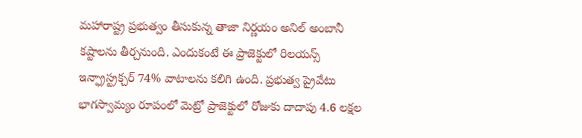మహారాష్ట్ర ప్రభుత్వం తీసుకున్న తాజా నిర్ణయం అనిల్ అంబానీ కష్టాలను తీర్చనుంది. ఎందుకంటే ఈ ప్రాజెక్టులో రిలయన్స్ ఇన్ఫ్రాస్ట్రక్చర్ 74% వాటాలను కలిగి ఉంది. ప్రభుత్వ ప్రైవేటు భాగస్వామ్యం రూపంలో మెట్రో ప్రాజెక్టులో రోజుకు దాదాపు 4.6 లక్షల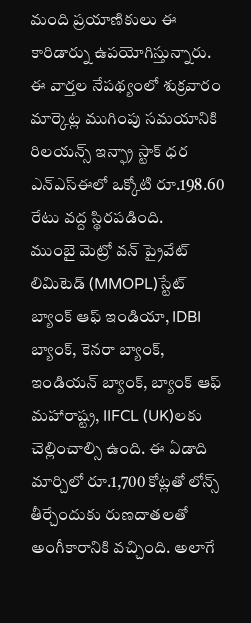మంది ప్రయాణికులు ఈ కారిడార్ను ఉపయోగిస్తున్నారు. ఈ వార్తల నేపథ్యంలో శుక్రవారం మార్కెట్ల ముగింపు సమయానికి రిలయన్స్ ఇన్ఫ్రా స్టాక్ ధర ఎన్ఎస్ఈలో ఒక్కోటి రూ.198.60 రేటు వద్ద స్థిరపడింది.
ముంబై మెట్రో వన్ ప్రైవేట్ లిమిటెడ్ (MMOPL)స్టేట్ బ్యాంక్ ఆఫ్ ఇండియా, IDBI బ్యాంక్, కెనరా బ్యాంక్, ఇండియన్ బ్యాంక్, బ్యాంక్ ఆఫ్ మహారాష్ట్ర, IIFCL (UK)లకు చెల్లించాల్సి ఉంది. ఈ ఏడాది మార్చిలో రూ.1,700 కోట్లతో లోన్స్ తీర్చేందుకు రుణదాతలతో అంగీకారానికి వచ్చింది. అలాగే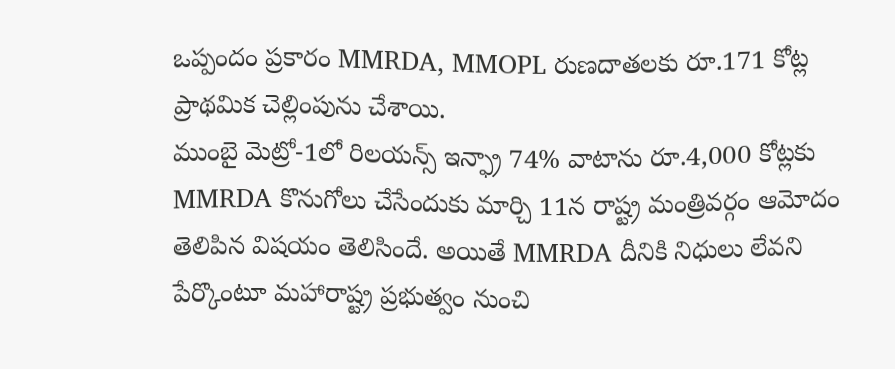ఒప్పందం ప్రకారం MMRDA, MMOPL రుణదాతలకు రూ.171 కోట్ల ప్రాథమిక చెల్లింపును చేశాయి.
ముంబై మెట్రో-1లో రిలయన్స్ ఇన్ఫ్రా 74% వాటాను రూ.4,000 కోట్లకు MMRDA కొనుగోలు చేసేందుకు మార్చి 11న రాష్ట్ర మంత్రివర్గం ఆమోదం తెలిపిన విషయం తెలిసిందే. అయితే MMRDA దీనికి నిధులు లేవని పేర్కొంటూ మహారాష్ట్ర ప్రభుత్వం నుంచి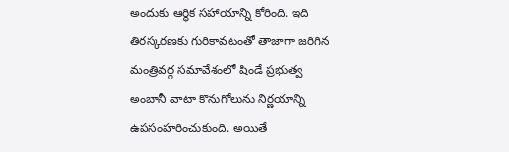అందుకు ఆర్థిక సహాయాన్ని కోరింది. ఇది తిరస్కరణకు గురికావటంతో తాజాగా జరిగిన మంత్రివర్గ సమావేశంలో షిండే ప్రభుత్వ అంబానీ వాటా కొనుగోలును నిర్ణయాన్ని ఉపసంహరించుకుంది. అయితే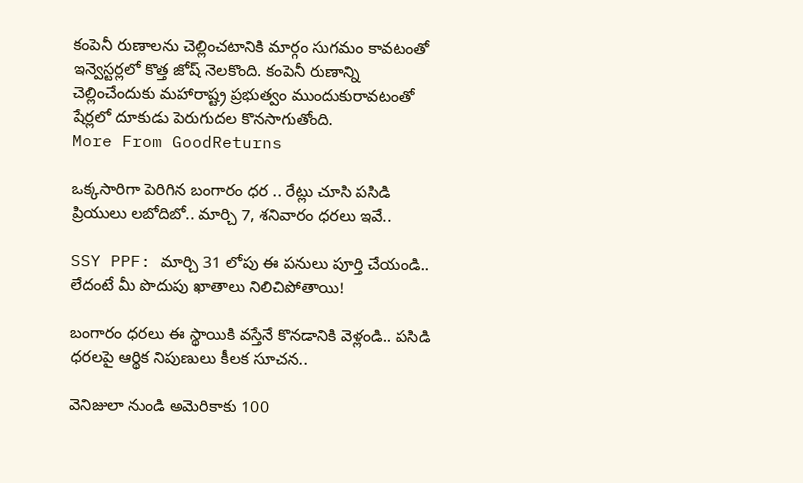కంపెనీ రుణాలను చెల్లించటానికి మార్గం సుగమం కావటంతో ఇన్వెస్టర్లలో కొత్త జోష్ నెలకొంది. కంపెనీ రుణాన్ని చెల్లించేందుకు మహారాష్ట్ర ప్రభుత్వం ముందుకురావటంతో షేర్లలో దూకుడు పెరుగుదల కొనసాగుతోంది.
More From GoodReturns

ఒక్కసారిగా పెరిగిన బంగారం ధర .. రేట్లు చూసి పసిడి ప్రియులు లబోదిబో.. మార్చి 7, శనివారం ధరలు ఇవే..

SSY PPF: మార్చి 31 లోపు ఈ పనులు పూర్తి చేయండి.. లేదంటే మీ పొదుపు ఖాతాలు నిలిచిపోతాయి!

బంగారం ధరలు ఈ స్థాయికి వస్తేనే కొనడానికి వెళ్లండి.. పసిడి ధరలపై ఆర్థిక నిపుణులు కీలక సూచన..

వెనిజులా నుండి అమెరికాకు 100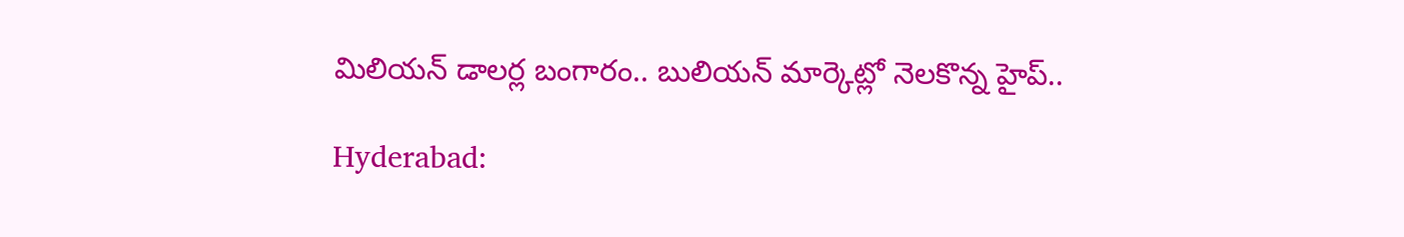మిలియన్ డాలర్ల బంగారం.. బులియన్ మార్కెట్లో నెలకొన్న హైప్..

Hyderabad: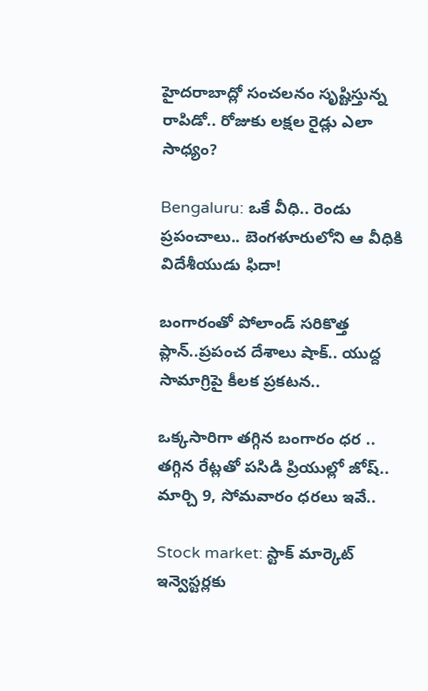హైదరాబాద్లో సంచలనం సృష్టిస్తున్న రాపిడో.. రోజుకు లక్షల రైడ్లు ఎలా సాధ్యం?

Bengaluru: ఒకే వీధి.. రెండు ప్రపంచాలు.. బెంగళూరులోని ఆ వీధికి విదేశీయుడు ఫిదా!

బంగారంతో పోలాండ్ సరికొత్త ప్లాన్..ప్రపంచ దేశాలు షాక్.. యుద్ద సామాగ్రిపై కీలక ప్రకటన..

ఒక్కసారిగా తగ్గిన బంగారం ధర .. తగ్గిన రేట్లతో పసిడి ప్రియుల్లో జోష్.. మార్చి 9, సోమవారం ధరలు ఇవే..

Stock market: స్టాక్ మార్కెట్ ఇన్వెస్టర్లకు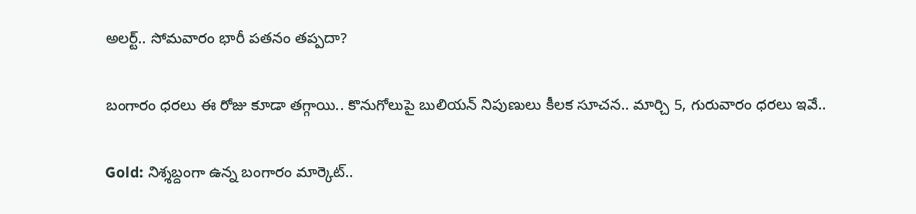అలర్ట్.. సోమవారం భారీ పతనం తప్పదా?

బంగారం ధరలు ఈ రోజు కూడా తగ్గాయి.. కొనుగోలుపై బులియన్ నిపుణులు కీలక సూచన.. మార్చి 5, గురువారం ధరలు ఇవే..

Gold: నిశ్శబ్దంగా ఉన్న బంగారం మార్కెట్..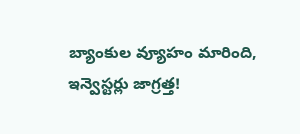బ్యాంకుల వ్యూహం మారింది, ఇన్వెస్టర్లు జాగ్రత్త!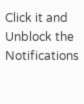Click it and Unblock the Notifications